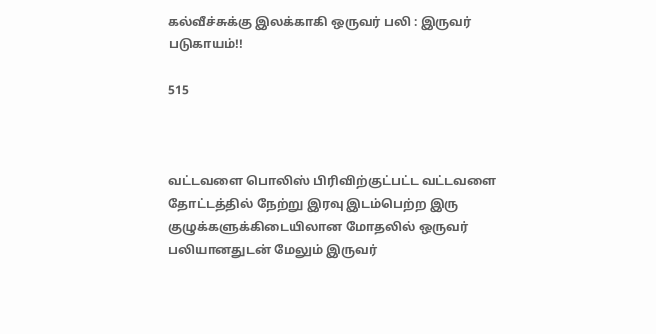கல்வீச்சுக்கு இலக்காகி ஒருவர் பலி : இருவர் படுகாயம்!!

515



வட்டவளை பொலிஸ் பிரிவிற்குட்பட்ட வட்டவளை தோட்டத்தில் நேற்று இரவு இடம்பெற்ற இரு குழுக்களுக்கிடையிலான மோதலில் ஒருவர் பலியானதுடன் மேலும் இருவர்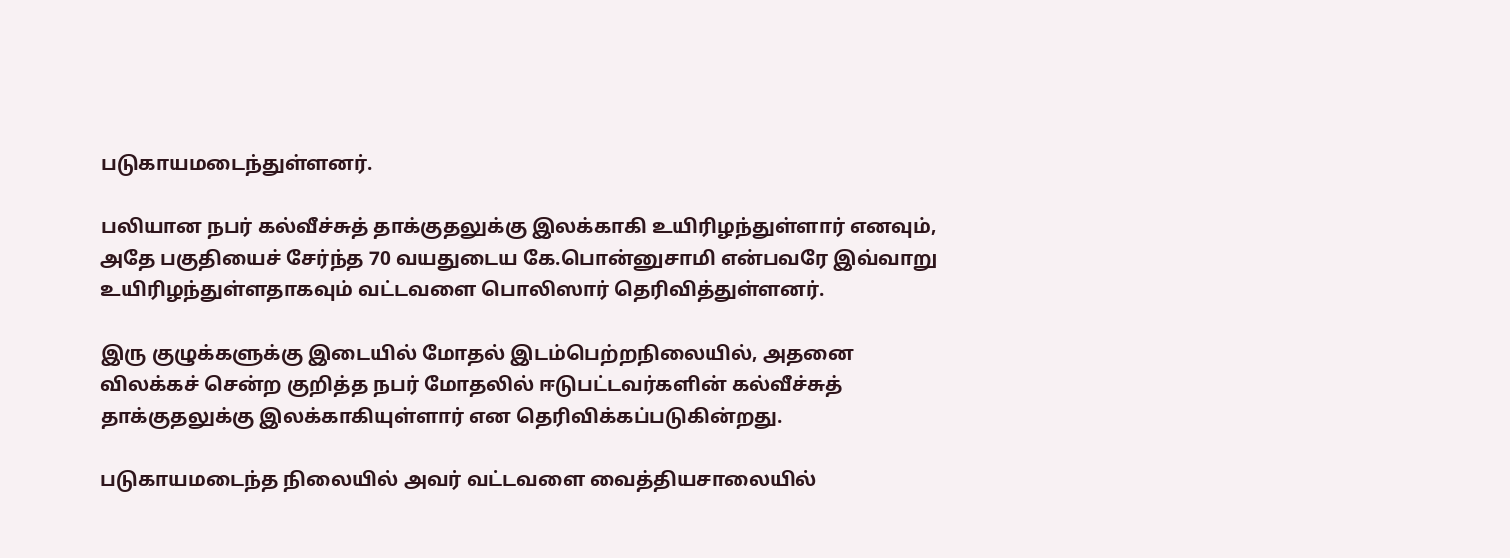படுகாயமடைந்துள்ளனர்.

பலியான நபர் கல்வீச்சுத் தாக்குதலுக்கு இலக்காகி உயிரிழந்துள்ளார் எனவும், அதே பகுதியைச் சேர்ந்த 70 வயதுடைய கே.பொன்னுசாமி என்பவரே இவ்வாறு உயிரிழந்துள்ளதாகவும் வட்டவளை பொலிஸார் தெரிவித்துள்ளனர்.

இரு குழுக்களுக்கு இடையில் மோதல் இடம்பெற்றநிலையில், அதனை விலக்கச் சென்ற குறித்த நபர் மோதலில் ஈடுபட்டவர்களின் கல்வீச்சுத் தாக்குதலுக்கு இலக்காகியுள்ளார் என தெரிவிக்கப்படுகின்றது.

படுகாயமடைந்த நிலையில் அவர் வட்டவளை வைத்தியசாலையில்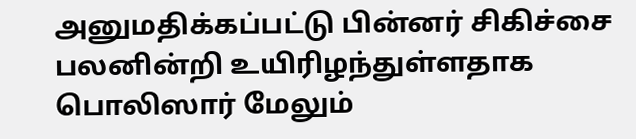அனுமதிக்கப்பட்டு பின்னர் சிகிச்சை பலனின்றி உயிரிழந்துள்ளதாக பொலிஸார் மேலும்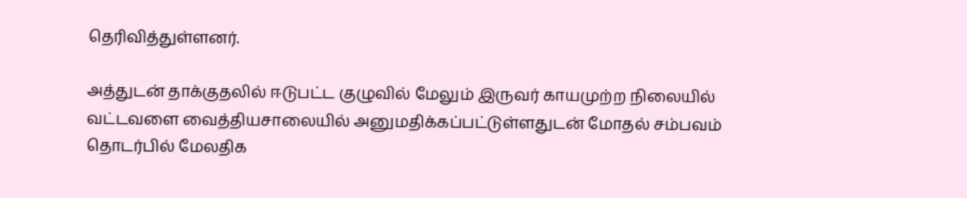தெரிவித்துள்ளனர்.

அத்துடன் தாக்குதலில் ஈடுபட்ட குழுவில் மேலும் இருவர் காயமுற்ற நிலையில் வட்டவளை வைத்தியசாலையில் அனுமதிக்கப்பட்டுள்ளதுடன் மோதல் சம்பவம் தொடர்பில் மேலதிக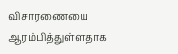விசாரணையை ஆரம்பித்துள்ளதாக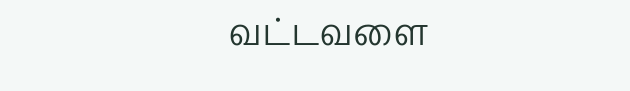வட்டவளை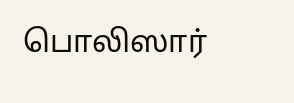பொலிஸார்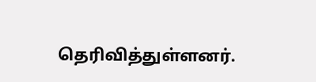தெரிவித்துள்ளனர்.